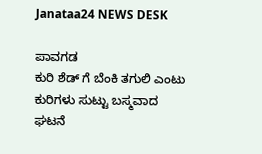Janataa24 NEWS DESK

ಪಾವಗಡ
ಕುರಿ ಶೆಡ್ ಗೆ ಬೆಂಕಿ ತಗುಲಿ ಎಂಟು ಕುರಿಗಳು ಸುಟ್ಟು ಬಸ್ಮವಾದ ಘಟನೆ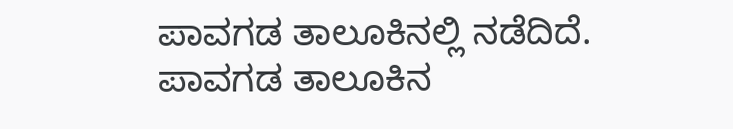ಪಾವಗಡ ತಾಲೂಕಿನಲ್ಲಿ ನಡೆದಿದೆ.
ಪಾವಗಡ ತಾಲೂಕಿನ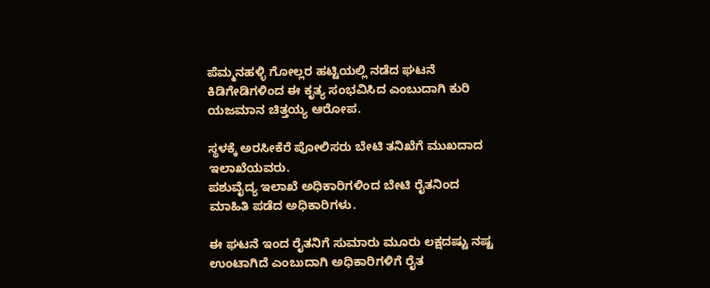ಪೆಮ್ಮನಹಳ್ಳಿ ಗೋಲ್ಲರ ಹಟ್ಟಿಯಲ್ಲಿ ನಡೆದ ಘಟನೆ
ಕಿಡಿಗೇಡಿಗಳಿಂದ ಈ ಕೃತ್ಯ ಸಂಭವಿಸಿದ ಎಂಬುದಾಗಿ ಕುರಿ ಯಜಮಾನ ಚಿತ್ತಯ್ಯ ಆರೋಪ.

ಸ್ಥಳಕ್ಕೆ ಅರಸೀಕೆರೆ ಪೋಲಿಸರು ಬೇಟಿ ತನಿಖೆಗೆ ಮುಖದಾದ ಇಲಾಖೆಯವರು.
ಪಶುವೈದ್ಯ ಇಲಾಖೆ ಅಧಿಕಾರಿಗಳಿಂದ ಬೇಟಿ ರೈತನಿಂದ ಮಾಹಿತಿ ಪಡೆದ ಅಧಿಕಾರಿಗಳು.

ಈ ಘಟನೆ ಇಂದ ರೈತನಿಗೆ ಸುಮಾರು ಮೂರು ಲಕ್ಷದಷ್ಟು ನಷ್ಟ ಉಂಟಾಗಿದೆ ಎಂಬುದಾಗಿ ಅಧಿಕಾರಿಗಳಿಗೆ ರೈತ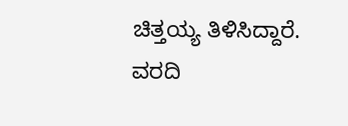ಚಿತ್ತಯ್ಯ ತಿಳಿಸಿದ್ದಾರೆ.
ವರದಿ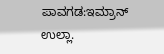ಪಾವಗಡ:ಇಮ್ರಾನ್ ಉಲ್ಲಾ.